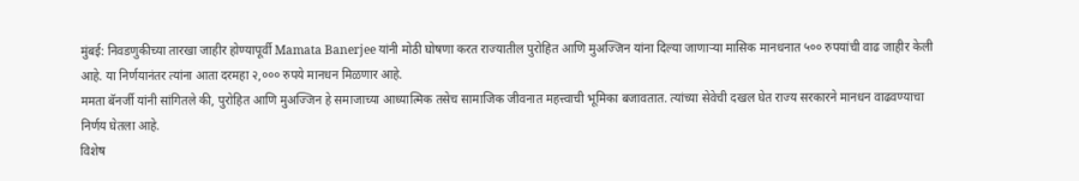मुंबई: निवडणुकीच्या तारखा जाहीर होण्यापूर्वी Mamata Banerjee यांनी मोठी घोषणा करत राज्यातील पुरोहित आणि मुअज्जिन यांना दिल्या जाणाऱ्या मासिक मानधनात ५०० रुपयांची वाढ जाहीर केली आहे. या निर्णयानंतर त्यांना आता दरमहा २,००० रुपये मानधन मिळणार आहे.
ममता बॅनर्जी यांनी सांगितले की, पुरोहित आणि मुअज्जिन हे समाजाच्या आध्यात्मिक तसेच सामाजिक जीवनात महत्त्वाची भूमिका बजावतात. त्यांच्या सेवेची दखल घेत राज्य सरकारने मानधन वाढवण्याचा निर्णय घेतला आहे.
विशेष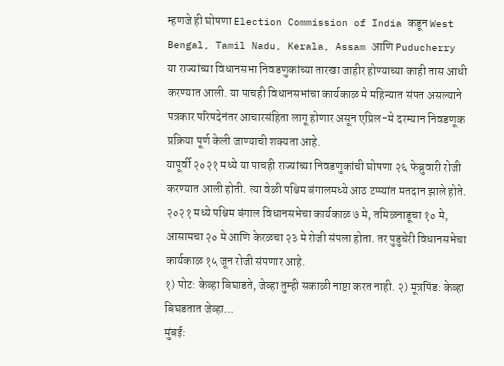म्हणजे ही घोषणा Election Commission of India कडून West Bengal, Tamil Nadu, Kerala, Assam आणि Puducherry या राज्यांच्या विधानसभा निवडणुकांच्या तारखा जाहीर होण्याच्या काही तास आधी करण्यात आली. या पाचही विधानसभांचा कार्यकाळ मे महिन्यात संपत असल्याने पत्रकार परिषदेनंतर आचारसंहिता लागू होणार असून एप्रिल-मे दरम्यान निवडणूक प्रक्रिया पूर्ण केली जाण्याची शक्यता आहे.
यापूर्वी २०२१ मध्ये या पाचही राज्यांच्या निवडणुकांची घोषणा २६ फेब्रुवारी रोजी करण्यात आली होती. त्या वेळी पश्चिम बंगालमध्ये आठ टप्प्यांत मतदान झाले होते. २०२१ मध्ये पश्चिम बंगाल विधानसभेचा कार्यकाळ ७ मे, तमिळनाडूचा १० मे, आसामचा २० मे आणि केरळचा २३ मे रोजी संपला होता. तर पुडुचेरी विधानसभेचा कार्यकाळ १५ जून रोजी संपणार आहे.
१) पोट: केव्हा बिघाडते, जेव्हा तुम्ही सकाळी नाष्टा करत नाही. २) मूत्रपिंड: केव्हा बिघडतात जेव्हा…
मुंबई: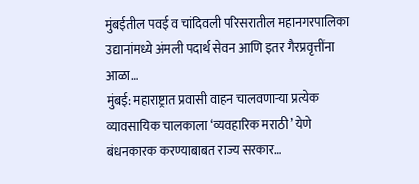मुंबईतील पवई व चांदिवली परिसरातील महानगरपालिका उद्यानांमध्ये अंमली पदार्थ सेवन आणि इतर गैरप्रवृत्तींना आळा…
मुंबई: महाराष्ट्रात प्रवासी वाहन चालवणाऱ्या प्रत्येक व्यावसायिक चालकाला ‘व्यवहारिक मराठी’ येणे बंधनकारक करण्याबाबत राज्य सरकार…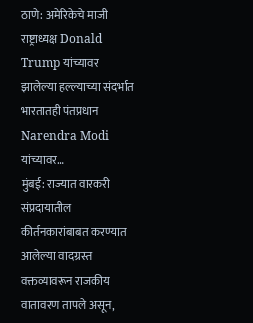ठाणे: अमेरिकेचे माजी राष्ट्राध्यक्ष Donald Trump यांच्यावर झालेल्या हल्ल्याच्या संदर्भात भारतातही पंतप्रधान Narendra Modi यांच्यावर…
मुंबई: राज्यात वारकरी संप्रदायातील कीर्तनकारांबाबत करण्यात आलेल्या वादग्रस्त वक्तव्यावरून राजकीय वातावरण तापले असून,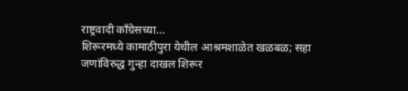राष्ट्रवादी काँग्रेसच्या…
शिरूरमध्ये कामाठीपुरा येथील आश्रमशाळेत खळबळ; सहा जणांविरुद्ध गुन्हा दाखल शिरूर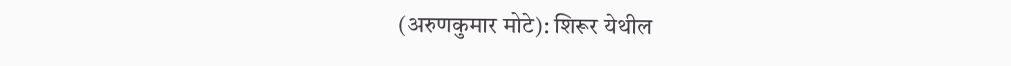(अरुणकुमार मोटे): शिरूर येथील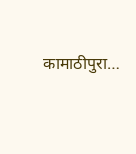कामाठीपुरा…